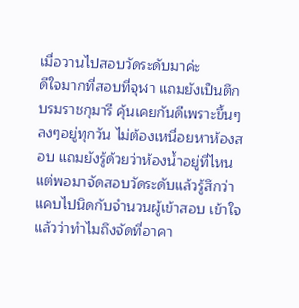เมื่อวานไปสอบวัดระดับมาค่ะ
ดีใจมากที่สอบที่จุฬา แถมยังเป็นตึกบรมราชกุมารี คุ้นเคยกันดีเพราะขึ้นๆลงๆอยู่ทุกวัน ไม่ต้องเหนื่อยหาห้องสอบ แถมยังรู้ด้วยว่าห้องน้ำอยู่ที่ไหน แต่พอมาจัดสอบวัดระดับแล้วรู้สึกว่าแคบไปนิดกับจำนวนผู้เข้าสอบ เข้าใจแล้วว่าทำไมถึงจัดที่อาคา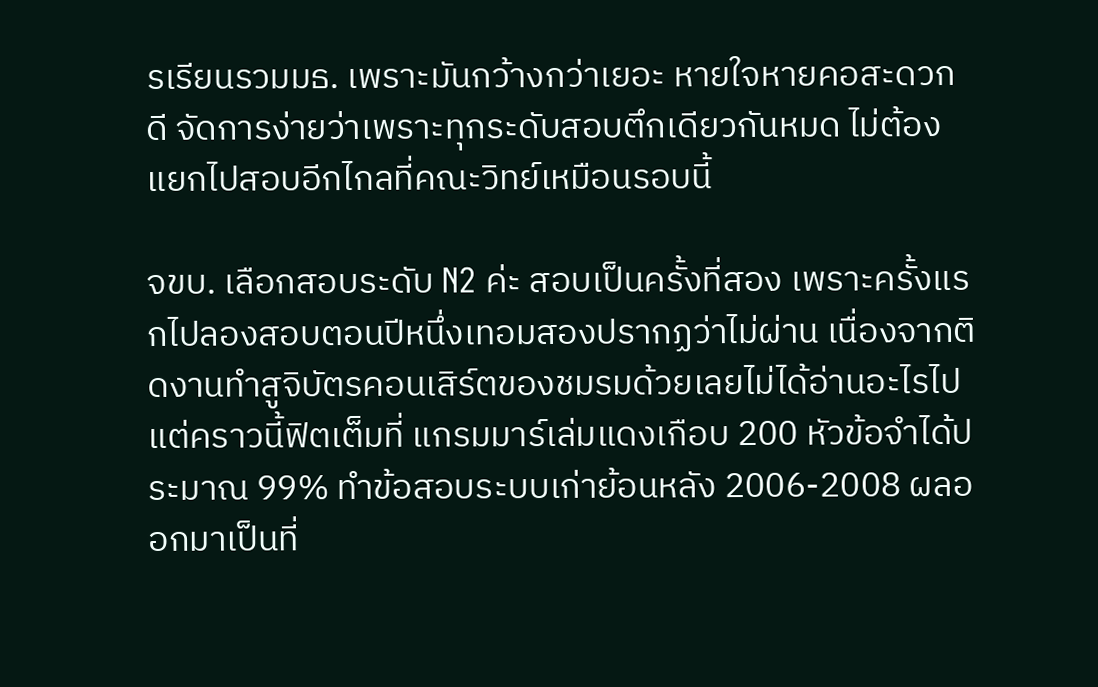รเรียนรวมมธ. เพราะมันกว้างกว่าเยอะ หายใจหายคอสะดวกดี จัดการง่ายว่าเพราะทุกระดับสอบตึกเดียวกันหมด ไม่ต้องแยกไปสอบอีกไกลที่คณะวิทย์เหมือนรอบนี้

จขบ. เลือกสอบระดับ N2 ค่ะ สอบเป็นครั้งที่สอง เพราะครั้งแรกไปลองสอบตอนปีหนึ่งเทอมสองปรากฏว่าไม่ผ่าน เนื่องจากติดงานทำสูจิบัตรคอนเสิร์ตของชมรมด้วยเลยไม่ได้อ่านอะไรไป แต่คราวนี้ฟิตเต็มที่ แกรมมาร์เล่มแดงเกือบ 200 หัวข้อจำได้ประมาณ 99% ทำข้อสอบระบบเก่าย้อนหลัง 2006-2008 ผลออกมาเป็นที่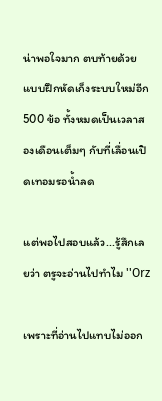น่าพอใจมาก ตบท้ายด้วยแบบฝึกหัดเก็งระบบใหม่อีก 500 ข้อ ทั้งหมดเป็นเวลาสองเดือนเต็มๆ กับที่เลื่อนเปิดเทอมรอน้ำลด

แต่พอไปสอบแล้ว...รู้สึกเลยว่า ตรูจะอ่านไปทำไม ''Orz

เพราะที่อ่านไปแทบไม่ออก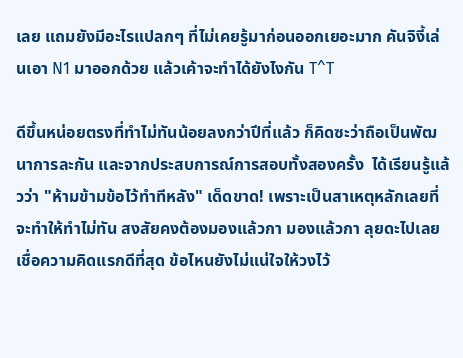เลย แถมยังมีอะไรแปลกๆ ที่ไม่เคยรู้มาก่อนออกเยอะมาก คันจิงี้เล่นเอา N1 มาออกด้วย แล้วเค้าจะทำได้ยังไงกัน T^T

ดีขึ้นหน่อยตรงที่ทำไม่ทันน้อยลงกว่าปีที่แล้ว ก็คิดซะว่าถือเป็นพัฒนาการละกัน และจากประสบการณ์การสอบทั้งสองครั้ง  ได้เรียนรู้แล้วว่า "ห้ามข้ามข้อไว้ทำทีหลัง" เด็ดขาด! เพราะเป็นสาเหตุหลักเลยที่จะทำให้ทำไม่ทัน สงสัยคงต้องมองแล้วกา มองแล้วกา ลุยดะไปเลย เชื่อความคิดแรกดีที่สุด ข้อไหนยังไม่แน่ใจให้วงไว้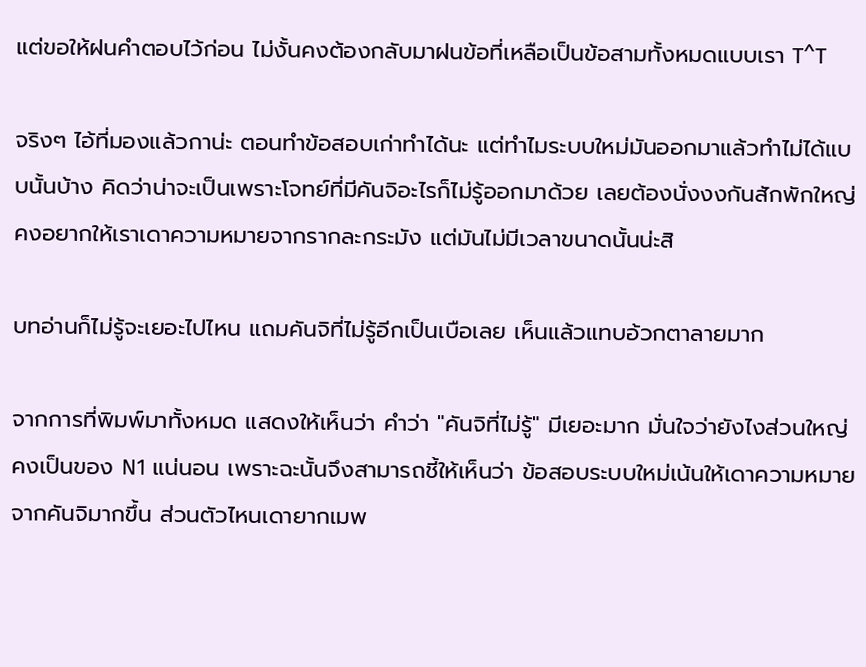แต่ขอให้ฝนคำตอบไว้ก่อน ไม่งั้นคงต้องกลับมาฝนข้อที่เหลือเป็นข้อสามทั้งหมดแบบเรา T^T

จริงๆ ไอ้ที่มองแล้วกาน่ะ ตอนทำข้อสอบเก่าทำได้นะ แต่ทำไมระบบใหม่มันออกมาแล้วทำไม่ได้แบบนั้นบ้าง คิดว่าน่าจะเป็นเพราะโจทย์ที่มีคันจิอะไรก็ไม่รู้ออกมาด้วย เลยต้องนั่งงงกันสักพักใหญ่ คงอยากให้เราเดาความหมายจากรากละกระมัง แต่มันไม่มีเวลาขนาดนั้นน่ะสิ

บทอ่านก็ไม่รู้จะเยอะไปไหน แถมคันจิที่ไม่รู้อีกเป็นเบือเลย เห็นแล้วแทบอ้วกตาลายมาก

จากการที่พิมพ์มาทั้งหมด แสดงให้เห็นว่า คำว่า "คันจิที่ไม่รู้" มีเยอะมาก มั่นใจว่ายังไงส่วนใหญ่คงเป็นของ N1 แน่นอน เพราะฉะนั้นจึงสามารถชี้ให้เห็นว่า ข้อสอบระบบใหม่เน้นให้เดาความหมายจากคันจิมากขึ้น ส่วนตัวไหนเดายากเมพ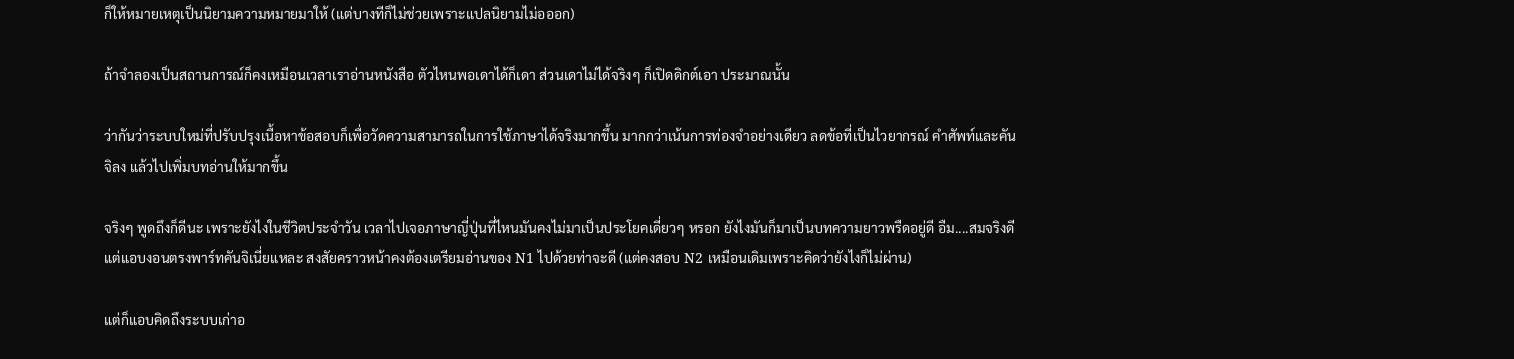ก็ให้หมายเหตุเป็นนิยามความหมายมาให้ (แต่บางทีก็ไม่ช่วยเพราะแปลนิยามไม่อออก)

ถ้าจำลองเป็นสถานการณ์ก็คงเหมือนเวลาเราอ่านหนังสือ ตัวไหนพอเดาได้ก็เดา ส่วนเดาไม่ได้จริงๆ ก็เปิดดิกต์เอา ประมาณนั้น

ว่ากันว่าระบบใหม่ที่ปรับปรุงเนื้อหาข้อสอบก็เพื่อวัดความสามารถในการใช้ภาษาได้จริงมากขึ้น มากกว่าเน้นการท่องจำอย่างเดียว ลดข้อที่เป็นไวยากรณ์ คำศัพท์และคันจิลง แล้วไปเพิ่มบทอ่านให้มากขึ้น

จริงๆ พูดถึงก็ดีนะ เพราะยังไงในชีวิตประจำวัน เวลาไปเจอภาษาญี่ปุ่นที่ไหนมันคงไม่มาเป็นประโยคเดี่ยวๆ หรอก ยังไงมันก็มาเป็นบทความยาวพรืดอยู่ดี อืม....สมจริงดี แต่แอบงอนตรงพาร์ทคันจิเนี่ยแหละ สงสัยคราวหน้าคงต้องเตรียมอ่านของ N1 ไปด้วยท่าจะดี (แต่คงสอบ N2 เหมือนเดิมเพราะคิดว่ายังไงก็ไม่ผ่าน)

แต่ก็แอบคิดถึงระบบเก่าอ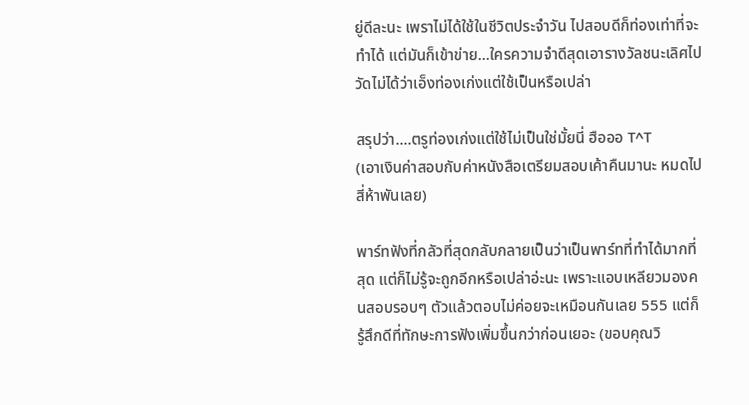ยู่ดีละนะ เพราไม่ได้ใช้ในชีวิตประจำวัน ไปสอบดีก็ท่องเท่าที่จะทำได้ แต่มันก็เข้าข่าย...ใครความจำดีสุดเอารางวัลชนะเลิศไป วัดไม่ได้ว่าเอ็งท่องเก่งแต่ใช้เป็นหรือเปล่า

สรุปว่า....ตรูท่องเก่งแต่ใช้ไม่เป็นใช่มั้ยนี่ ฮือออ T^T
(เอาเงินค่าสอบกับค่าหนังสือเตรียมสอบเค้าคืนมานะ หมดไปสี่ห้าพันเลย)

พาร์ทฟังที่กลัวที่สุดกลับกลายเป็นว่าเป็นพาร์ทที่ทำได้มากที่สุด แต่ก็ไม่รู้จะถูกอีกหรือเปล่าอ่ะนะ เพราะแอบเหลียวมองคนสอบรอบๆ ตัวแล้วตอบไม่ค่อยจะเหมือนกันเลย 555 แต่ก็รู้สึกดีที่ทักษะการฟังเพิ่มขึ้นกว่าก่อนเยอะ (ขอบคุณวิ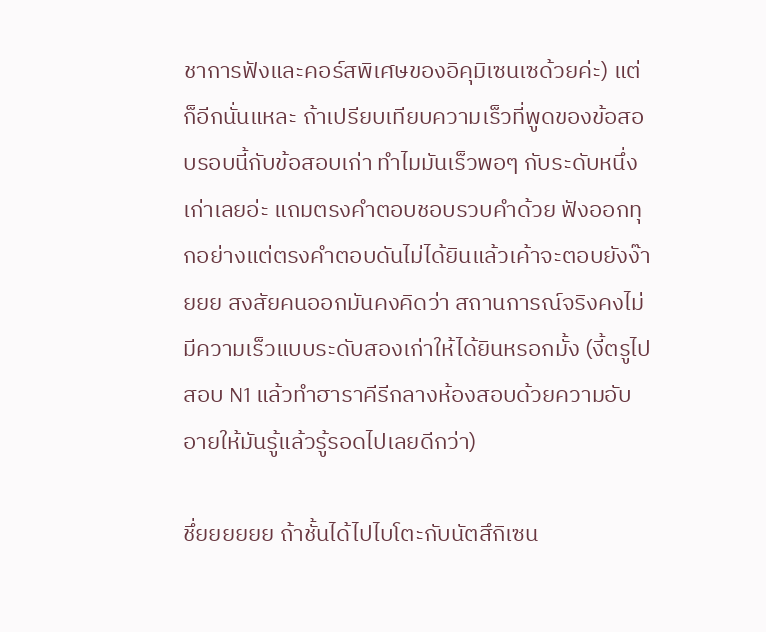ชาการฟังและคอร์สพิเศษของอิคุมิเซนเซด้วยค่ะ) แต่ก็อีกนั่นแหละ ถ้าเปรียบเทียบความเร็วที่พูดของข้อสอบรอบนี้กับข้อสอบเก่า ทำไมมันเร็วพอๆ กับระดับหนึ่งเก่าเลยอ่ะ แถมตรงคำตอบชอบรวบคำด้วย ฟังออกทุกอย่างแต่ตรงคำตอบดันไม่ได้ยินแล้วเค้าจะตอบยังง๊ายยย สงสัยคนออกมันคงคิดว่า สถานการณ์จริงคงไม่มีความเร็วแบบระดับสองเก่าให้ได้ยินหรอกมั้ง (งี้ตรูไปสอบ N1 แล้วทำฮาราคีรีกลางห้องสอบด้วยความอับอายให้มันรู้แล้วรู้รอดไปเลยดีกว่า)

ชึ่ยยยยยย ถ้าชั้นได้ไปไบโตะกับนัตสึกิเซน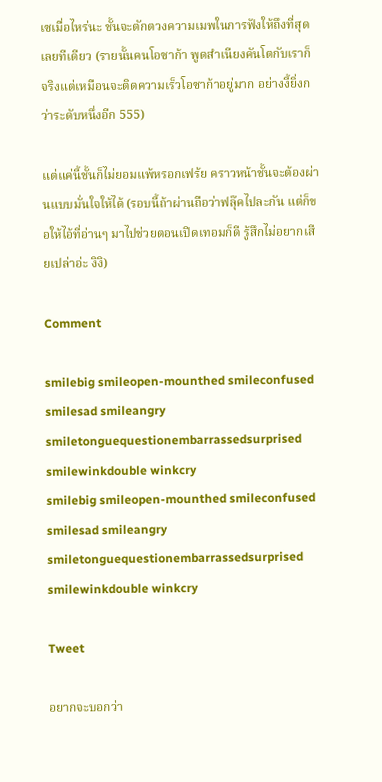เซเมื่อไหร่นะ ชั้นจะตักตวงความเมพในการฟังให้ถึงที่สุดเลยทีเดียว (รายนั้นคนโอซาก้า พูดสำเนียงคันโตกับเราก็จริงแต่เหมือนจะติดความเร็วโอซาก้าอยู่มาก อย่างงี้ยิ่งกว่าระดับหนึ่งอีก 555)

แต่แค่นี้ชั้นก็ไม่ยอมแพ้หรอกเฟร้ย คราวหน้าชั้นจะต้องผ่านแบบมั่นใจให้ได้ (รอบนี้ถ้าผ่านถือว่าฟลุ๊คไปละกัน แต่ก็ขอให้ไอ้ที่อ่านๆ มาไปช่วยตอนเปิดเทอมก็ดี รู้สึกไม่อยากเสียเปล่าอ่ะ งิงิ)

Comment

smilebig smileopen-mounthed smileconfused smilesad smileangry smiletonguequestionembarrassedsurprised smilewinkdouble winkcry
smilebig smileopen-mounthed smileconfused smilesad smileangry smiletonguequestionembarrassedsurprised smilewinkdouble winkcry

Tweet

อยากจะบอกว่า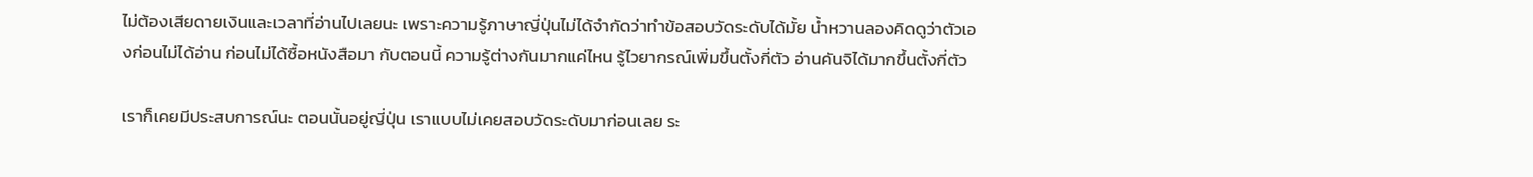ไม่ต้องเสียดายเงินและเวลาที่อ่านไปเลยนะ เพราะความรู้ภาษาญี่ปุ่นไม่ได้จำกัดว่าทำข้อสอบวัดระดับได้มั้ย น้ำหวานลองคิดดูว่าตัวเองก่อนไม่ได้อ่าน ก่อนไม่ได้ซื้อหนังสือมา กับตอนนี้ ความรู้ต่างกันมากแค่ไหน รู้ไวยากรณ์เพิ่มขึ้นตั้งกี่ตัว อ่านคันจิได้มากขึ้นตั้งกี่ตัว

เราก็เคยมีประสบการณ์นะ ตอนนั้นอยู่ญี่ปุ่น เราแบบไม่เคยสอบวัดระดับมาก่อนเลย ระ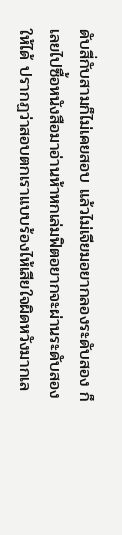ดับสี่กับสามก็ไม่เคยสอบ แล้วไม่เจียมอยากลองระดับสอง ก็เลยไปซื้อหนังสือมาอ่านห้าหกเล่มฟิตอยากจะผ่านระดับสองให้ได้ ปรากฏว่าสอบตกเราแบบร้องไห้เสียใจผิดหวังมากเล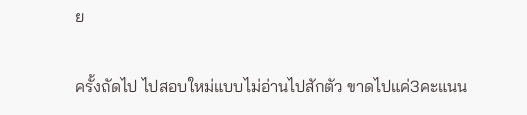ย

ครั้งถัดไป ไปสอบใหม่แบบไม่อ่านไปสักตัว ขาดไปแค่3คะแนน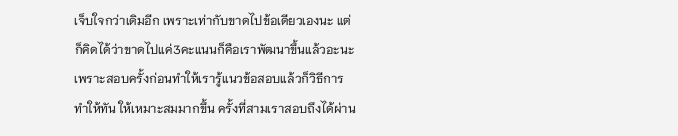เจ็บใจกว่าเดิมอีก เพราะเท่ากับขาดไปข้อเดียวเองนะ แต่ก็คิดได้ว่าขาดไปแค่3คะแนนก็คือเราพัฒนาขึ้นแล้วอะนะ เพราะสอบครั้งก่อนทำให้เรารู้แนวข้อสอบแล้วก็วิธีการทำให้ทัน ให้เหมาะสมมากขึ้น ครั้งที่สามเราสอบถึงได้ผ่าน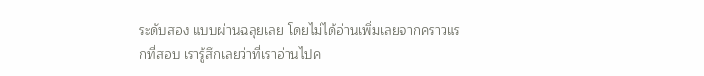ระดับสอง แบบผ่านฉลุยเลย โดยไม่ได้อ่านเพิ่มเลยจากคราวแรกที่สอบ เรารู้สึกเลยว่าที่เราอ่านไปค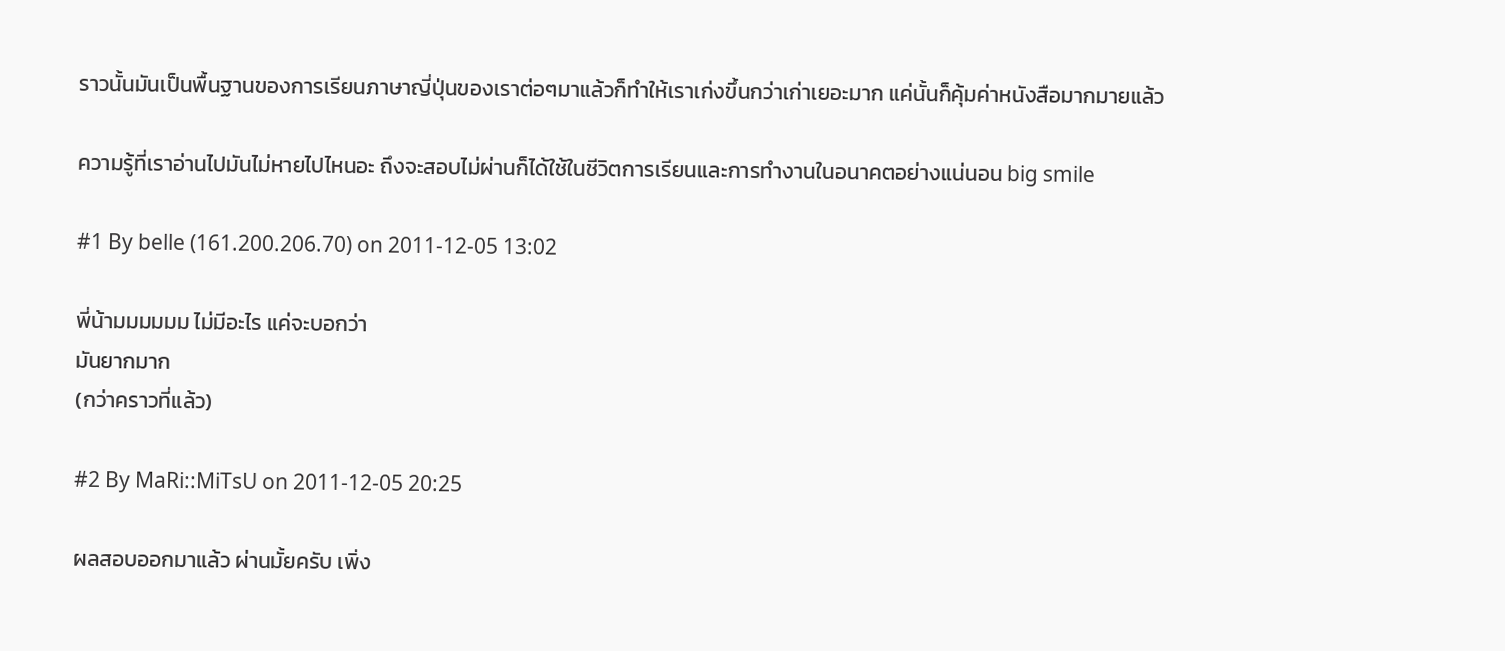ราวนั้นมันเป็นพื้นฐานของการเรียนภาษาญี่ปุ่นของเราต่อๆมาแล้วก็ทำให้เราเก่งขึ้นกว่าเก่าเยอะมาก แค่นั้นก็คุ้มค่าหนังสือมากมายแล้ว

ความรู้ที่เราอ่านไปมันไม่หายไปไหนอะ ถึงจะสอบไม่ผ่านก็ได้ใช้ในชีวิตการเรียนและการทำงานในอนาคตอย่างแน่นอน big smile

#1 By belle (161.200.206.70) on 2011-12-05 13:02

พี่น้ามมมมมม ไม่มีอะไร แค่จะบอกว่า
มันยากมาก
(กว่าคราวที่แล้ว)

#2 By MaRi::MiTsU on 2011-12-05 20:25

ผลสอบออกมาแล้ว ผ่านมั้ยครับ เพิ่ง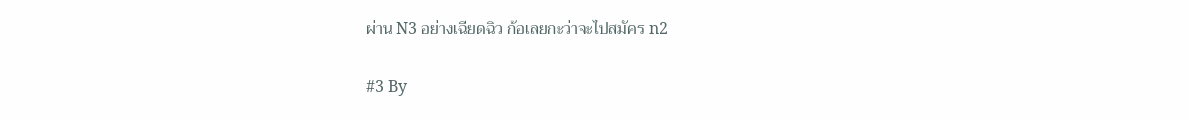ผ่าน N3 อย่างเฉียดฉิว ก้อเลยกะว่าจะไปสมัคร n2

#3 By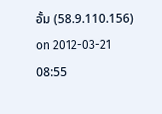อั้ม (58.9.110.156) on 2012-03-21 08:55